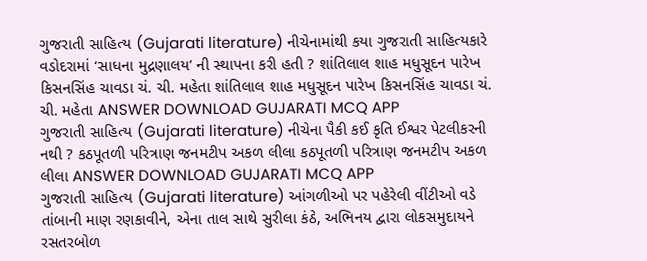ગુજરાતી સાહિત્ય (Gujarati literature) નીચેનામાંથી કયા ગુજરાતી સાહિત્યકારે વડોદરામાં ‘સાધના મુદ્રણાલય’ ની સ્થાપના કરી હતી ? શાંતિલાલ શાહ મધુસૂદન પારેખ કિસનસિંહ ચાવડા ચં. ચી. મહેતા શાંતિલાલ શાહ મધુસૂદન પારેખ કિસનસિંહ ચાવડા ચં. ચી. મહેતા ANSWER DOWNLOAD GUJARATI MCQ APP
ગુજરાતી સાહિત્ય (Gujarati literature) નીચેના પૈકી કઈ કૃતિ ઈશ્વર પેટલીકરની નથી ? કઠપૂતળી પરિત્રાણ જનમટીપ અકળ લીલા કઠપૂતળી પરિત્રાણ જનમટીપ અકળ લીલા ANSWER DOWNLOAD GUJARATI MCQ APP
ગુજરાતી સાહિત્ય (Gujarati literature) આંગળીઓ પર પહેરેલી વીંટીઓ વડે તાંબાની માણ રણકાવીને, એના તાલ સાથે સુરીલા કંઠે, અભિનય દ્વારા લોકસમુદાયને રસતરબોળ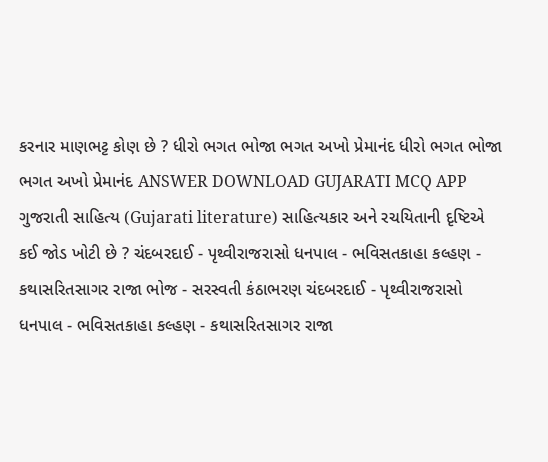કરનાર માણભટ્ટ કોણ છે ? ધીરો ભગત ભોજા ભગત અખો પ્રેમાનંદ ધીરો ભગત ભોજા ભગત અખો પ્રેમાનંદ ANSWER DOWNLOAD GUJARATI MCQ APP
ગુજરાતી સાહિત્ય (Gujarati literature) સાહિત્યકાર અને રચયિતાની દૃષ્ટિએ કઈ જોડ ખોટી છે ? ચંદબરદાઈ - પૃથ્વીરાજરાસો ધનપાલ - ભવિસતકાહા કલ્હણ - કથાસરિતસાગર રાજા ભોજ - સરસ્વતી કંઠાભરણ ચંદબરદાઈ - પૃથ્વીરાજરાસો ધનપાલ - ભવિસતકાહા કલ્હણ - કથાસરિતસાગર રાજા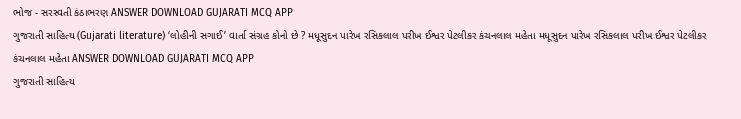ભોજ - સરસ્વતી કંઠાભરણ ANSWER DOWNLOAD GUJARATI MCQ APP
ગુજરાતી સાહિત્ય (Gujarati literature) ‘લોહીની સગાઈ’ વાર્તા સંગ્રહ કોનો છે ? મધૂસુદન પારેખ રસિકલાલ પરીખ ઈશ્વર પેટલીકર કંચનલાલ મહેતા મધૂસુદન પારેખ રસિકલાલ પરીખ ઈશ્વર પેટલીકર કંચનલાલ મહેતા ANSWER DOWNLOAD GUJARATI MCQ APP
ગુજરાતી સાહિત્ય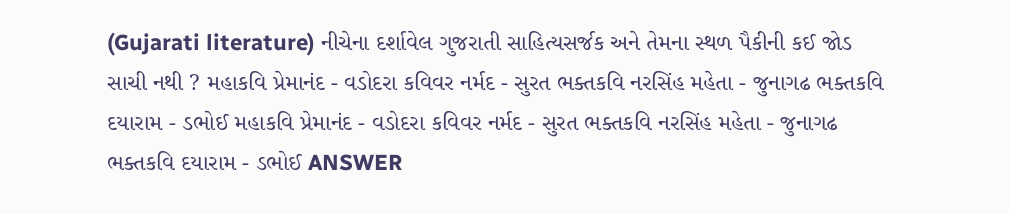(Gujarati literature) નીચેના દર્શાવેલ ગુજરાતી સાહિત્યસર્જક અને તેમના સ્થળ પૈકીની કઈ જોડ સાચી નથી ? મહાકવિ પ્રેમાનંદ - વડોદરા કવિવર નર્મદ - સુરત ભક્તકવિ નરસિંહ મહેતા - જુનાગઢ ભક્તકવિ દયારામ - ડભોઈ મહાકવિ પ્રેમાનંદ - વડોદરા કવિવર નર્મદ - સુરત ભક્તકવિ નરસિંહ મહેતા - જુનાગઢ ભક્તકવિ દયારામ - ડભોઈ ANSWER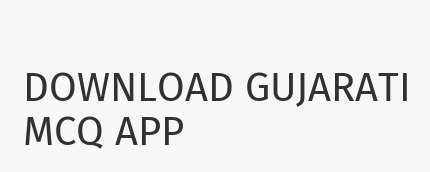DOWNLOAD GUJARATI MCQ APP